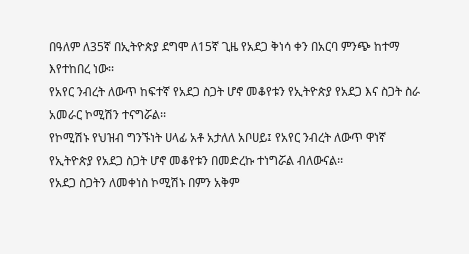በዓለም ለ35ኛ በኢትዮጵያ ደግሞ ለ15ኛ ጊዜ የአደጋ ቅነሳ ቀን በአርባ ምንጭ ከተማ እየተከበረ ነው፡፡
የአየር ንብረት ለውጥ ከፍተኛ የአደጋ ስጋት ሆኖ መቆየቱን የኢትዮጵያ የአደጋ እና ስጋት ስራ አመራር ኮሚሽን ተናግሯል፡፡
የኮሚሽኑ የህዝብ ግንኙነት ሀላፊ አቶ አታለለ አቦሀይ፤ የአየር ንብረት ለውጥ ዋነኛ የኢትዮጵያ የአደጋ ስጋት ሆኖ መቆየቱን በመድረኩ ተነግሯል ብለውናል፡፡
የአደጋ ስጋትን ለመቀነስ ኮሚሽኑ በምን አቅም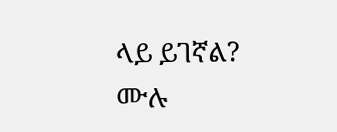ላይ ይገኛል?
ሙሉ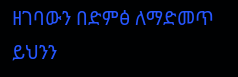ዘገባውን በድምፅ ለማድመጥ ይህንን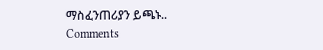ማስፈንጠሪያን ይጫኑ..
Comments